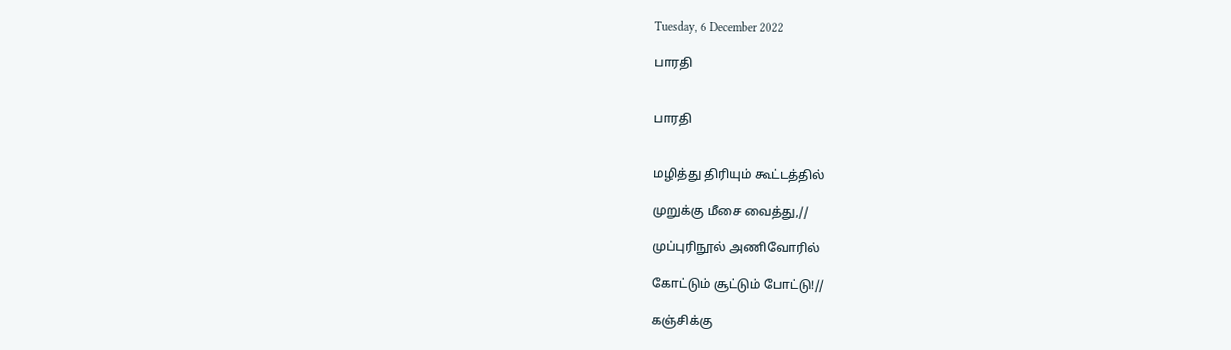Tuesday, 6 December 2022

பாரதி


பாரதி


மழித்து திரியும் கூட்டத்தில்

முறுக்கு மீசை வைத்து,//

முப்புரிநூல் அணிவோரில்

கோட்டும் சூட்டும் போட்டு!//

கஞ்சிக்கு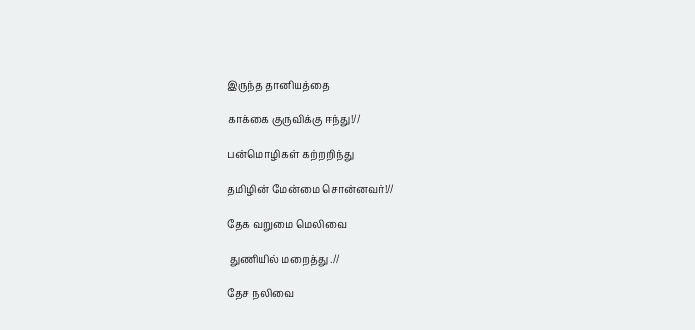இருந்த தானியத்தை

காக்கை குருவிக்கு ஈந்து!//

பன்மொழிகள் கற்றறிந்து

தமிழின் மேன்மை சொன்னவர்!//

தேக வறுமை மெலிவை

 துணியில் மறைத்து .//

தேச நலிவை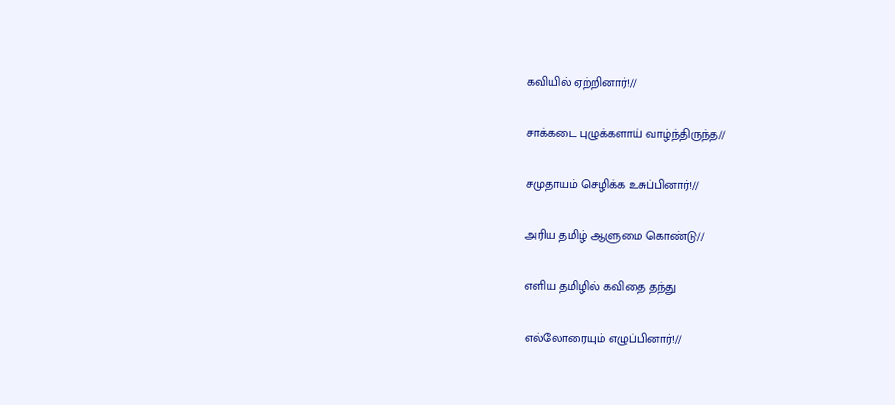கவியில் ஏற்றினார்!//

சாக்கடை புழுக்களாய் வாழ்ந்திருந்த//

சமுதாயம் செழிக்க உசுப்பினார்!//

அரிய தமிழ் ஆளுமை கொண்டு//

எளிய தமிழில் கவிதை தந்து

எல்லோரையும் எழுப்பினார்!//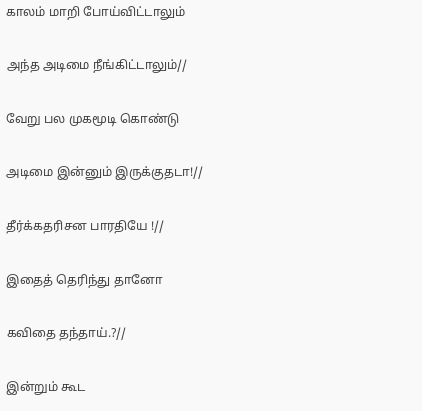காலம் மாறி போய்விட்டாலும்

அந்த அடிமை நீங்கிட்டாலும்//

வேறு பல முகமூடி கொண்டு

அடிமை இன்னும் இருக்குதடா!//

தீர்க்கதரிசன பாரதியே !//

இதைத் தெரிந்து தானோ

கவிதை தந்தாய்.?//

இன்றும் கூட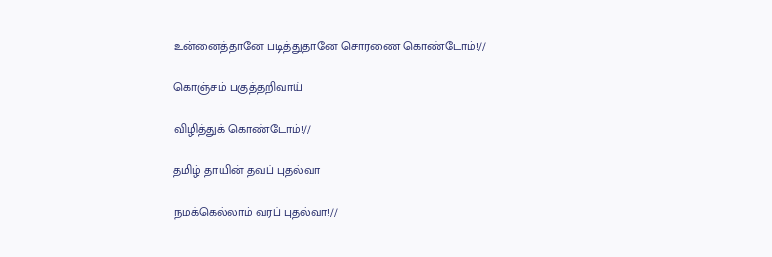உன்னைத்தானே படித்துதானே சொரணை கொண்டோம்!//

கொஞ்சம் பகுத்தறிவாய்

விழித்துக் கொண்டோம்!//

தமிழ் தாயின் தவப் புதல்வா

நமக்கெல்லாம் வரப் புதல்வா!//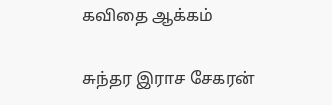கவிதை ஆக்கம்

சுந்தர இராச சேகரன்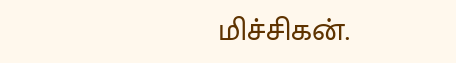மிச்சிகன்.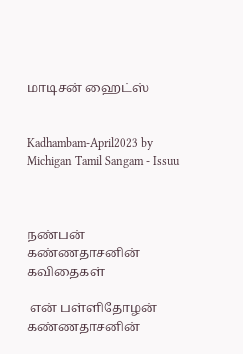மாடிசன் ஹைட்ஸ்


Kadhambam-April2023 by Michigan Tamil Sangam - Issuu



நண்பன் கண்ணதாசனின் கவிதைகள்

 என் பள்ளிதோழன் கண்ணதாசனின்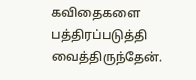கவிதைகளை பத்திரப்படுத்தி வைத்திருந்தேன்.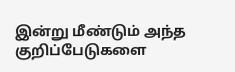இன்று மீண்டும் அந்த குறிப்பேடுகளை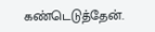கண்டெடுத்தேன்.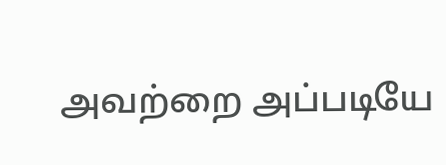அவற்றை அப்படியே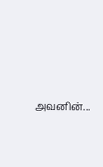அவனின்...